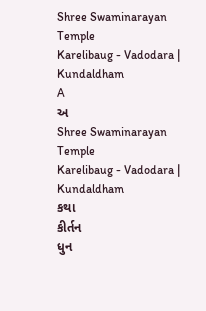Shree Swaminarayan Temple
Karelibaug - Vadodara | Kundaldham
A
અ
Shree Swaminarayan Temple
Karelibaug - Vadodara | Kundaldham
કથા
કીર્તન
ધુન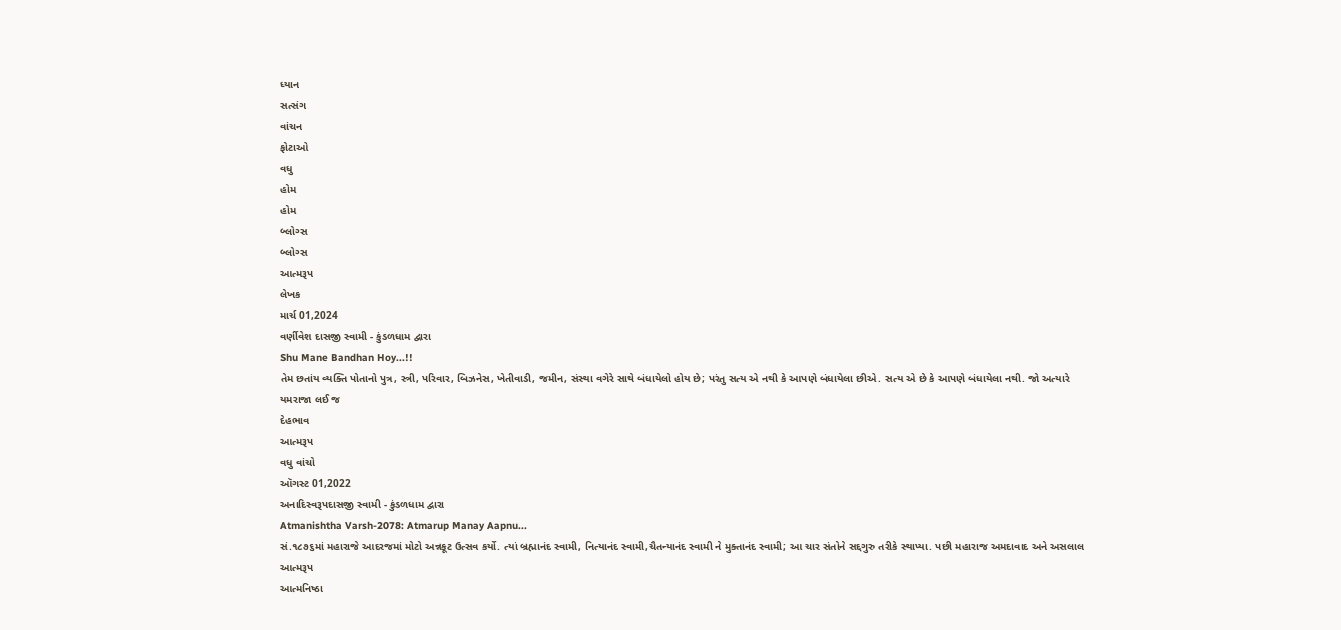ધ્યાન
સત્સંગ
વાંચન
ફોટાઓ
વધુ
હોમ
હોમ
બ્લોગ્સ
બ્લોગ્સ
આત્મરૂપ
લેખક
માર્ચ 01,2024
વર્ણીવેશ દાસજી સ્વામી - કુંડળધામ દ્વારા
Shu Mane Bandhan Hoy...!!
તેમ છતાંય વ્યક્તિ પોતાનો પુત્ર, સ્ત્રી, પરિવાર, બિઝનેસ, ખેતીવાડી, જમીન, સંસ્થા વગેરે સાથે બંધાયેલો હોય છે; પરંતુ સત્ય એ નથી કે આપણે બંધાયેલા છીએ. સત્ય એ છે કે આપણે બંધાયેલા નથી. જો અત્યારે યમરાજા લઈ જ
દેહભાવ
આત્મરૂપ
વધુ વાંચો
ઑગસ્ટ 01,2022
અનાદિસ્વરૂપદાસજી સ્વામી - કુંડળધામ દ્વારા
Atmanishtha Varsh-2078: Atmarup Manay Aapnu...
સં.૧૮૭૬માં મહારાજે આદરજમાં મોટો અન્નકૂટ ઉત્સવ કર્યો. ત્યાં બ્રહ્માનંદ સ્વામી, નિત્યાનંદ સ્વામી,ચૈતન્યાનંદ સ્વામી ને મુક્તાનંદ સ્વામી; આ ચાર સંતોને સદ્દગુરુ તરીકે સ્થાપ્યા. પછી મહારાજ અમદાવાદ અને અસલાલ
આત્મરૂપ
આત્મનિષ્ઠા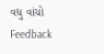વધુ વાંચો
Feedback